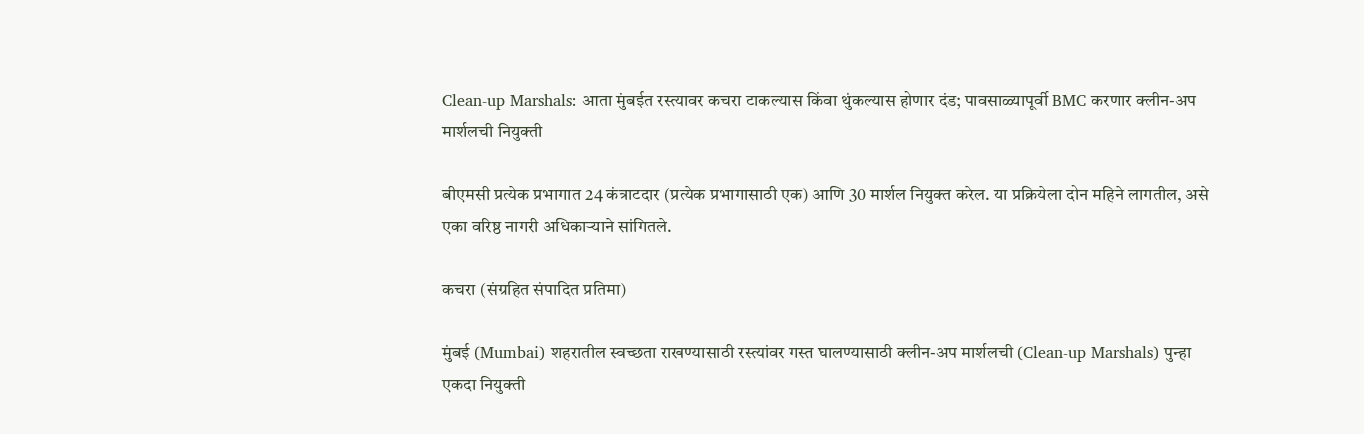Clean-up Marshals: आता मुंबईत रस्त्यावर कचरा टाकल्यास किंवा थुंकल्यास होणार दंड; पावसाळ्यापूर्वी BMC करणार क्लीन-अप मार्शलची नियुक्ती

बीएमसी प्रत्येक प्रभागात 24 कंत्राटदार (प्रत्येक प्रभागासाठी एक) आणि 30 मार्शल नियुक्त करेल. या प्रक्रियेला दोन महिने लागतील, असे एका वरिष्ठ नागरी अधिकाऱ्याने सांगितले.

कचरा (संग्रहित संपादित प्रतिमा)

मुंबई (Mumbai) शहरातील स्वच्छता राखण्यासाठी रस्त्यांवर गस्त घालण्यासाठी क्लीन-अप मार्शलची (Clean-up Marshals) पुन्हा एकदा नियुक्ती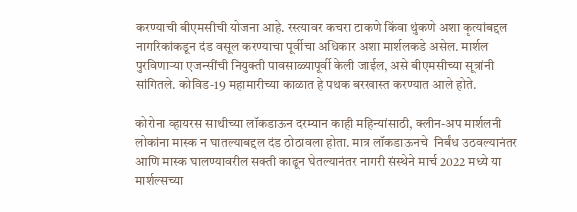करण्याची बीएमसीची योजना आहे. रस्त्यावर कचरा टाकणे किंवा थुंकणे अशा कृत्यांबद्दल नागरिकांकडून दंड वसूल करण्याचा पूर्वीचा अधिकार अशा मार्शलकडे असेल. मार्शल पुरविणाऱ्या एजन्सींची नियुक्ती पावसाळ्यापूर्वी केली जाईल, असे बीएमसीच्या सूत्रांनी सांगितले. कोविड-19 महामारीच्या काळात हे पथक बरखास्त करण्यात आले होते.

कोरोना व्हायरस साथीच्या लॉकडाऊन दरम्यान काही महिन्यांसाठी, क्लीन-अप मार्शलनी लोकांना मास्क न घातल्याबद्दल दंड ठोठावला होता. मात्र लॉकडाऊनचे  निर्बंध उठवल्यानंतर आणि मास्क घालण्यावरील सक्ती काढून घेतल्यानंतर नागरी संस्थेने मार्च 2022 मध्ये या मार्शल्सच्या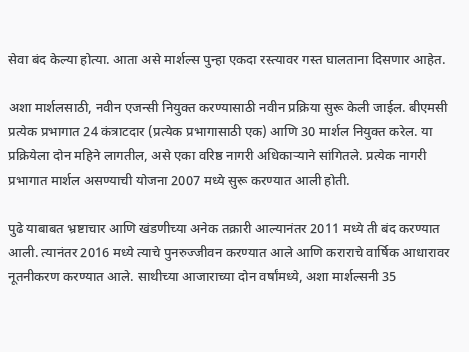सेवा बंद केल्या होत्या. आता असे मार्शल्स पुन्हा एकदा रस्त्यावर गस्त घालताना दिसणार आहेत.

अशा मार्शलसाठी, नवीन एजन्सी नियुक्त करण्यासाठी नवीन प्रक्रिया सुरू केली जाईल. बीएमसी प्रत्येक प्रभागात 24 कंत्राटदार (प्रत्येक प्रभागासाठी एक) आणि 30 मार्शल नियुक्त करेल. या प्रक्रियेला दोन महिने लागतील, असे एका वरिष्ठ नागरी अधिकाऱ्याने सांगितले. प्रत्येक नागरी प्रभागात मार्शल असण्याची योजना 2007 मध्ये सुरू करण्यात आली होती.

पुढे याबाबत भ्रष्टाचार आणि खंडणीच्या अनेक तक्रारी आल्यानंतर 2011 मध्ये ती बंद करण्यात आली. त्यानंतर 2016 मध्ये त्याचे पुनरुज्जीवन करण्यात आले आणि कराराचे वार्षिक आधारावर नूतनीकरण करण्यात आले. साथीच्या आजाराच्या दोन वर्षांमध्ये, अशा मार्शल्सनी 35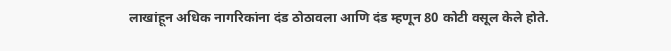लाखांहून अधिक नागरिकांना दंड ठोठावला आणि दंड म्हणून 80 कोटी वसूल केले होते.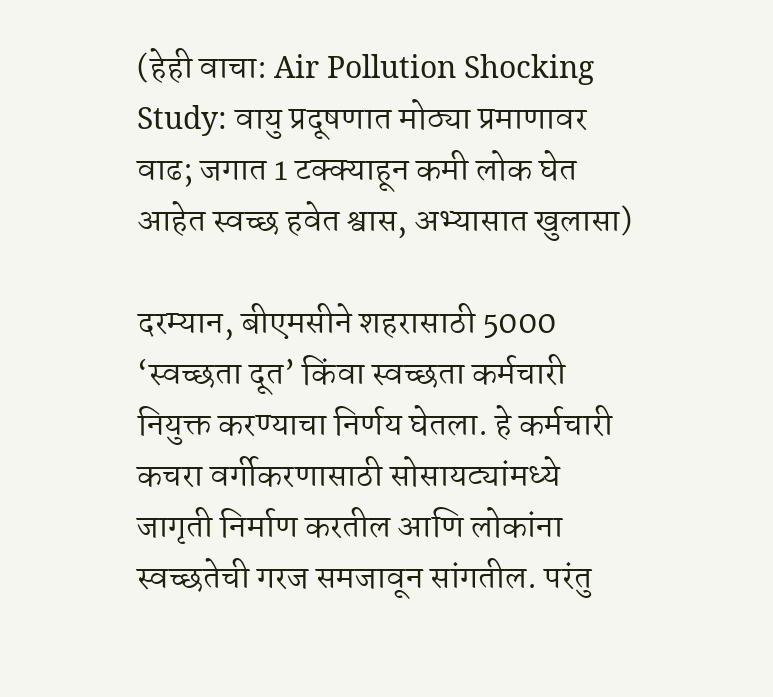(हेही वाचा: Air Pollution Shocking Study: वायु प्रदूषणात मोठ्या प्रमाणावर वाढ; जगात 1 टक्क्याहून कमी लोक घेत आहेत स्वच्छ हवेत श्वास, अभ्यासात खुलासा)

दरम्यान, बीएमसीने शहरासाठी 5000 ‘स्वच्छता दूत’ किंवा स्वच्छता कर्मचारी नियुक्त करण्याचा निर्णय घेतला. हे कर्मचारी कचरा वर्गीकरणासाठी सोसायट्यांमध्ये जागृती निर्माण करतील आणि लोकांना स्वच्छतेची गरज समजावून सांगतील. परंतु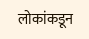लोकांकडून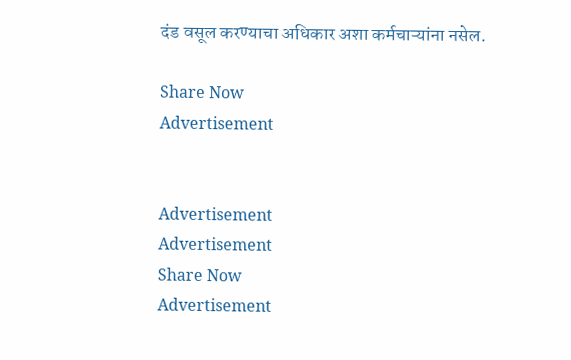दंड वसूल करण्याचा अधिकार अशा कर्मचाऱ्यांना नसेल.

Share Now
Advertisement


Advertisement
Advertisement
Share Now
Advertisement